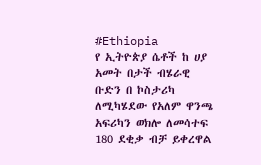#Ethiopia
የ ኢትዮጵያ ሴቶች ከ ሀያ አመት በታች ብሄራዊ ቡድን በ ኮስታሪካ ለሚካሄደው የአለም ዋንጫ አፍሪካን ወክሎ ለመሳተፍ 180 ደቂቃ ብቻ ይቀረዋል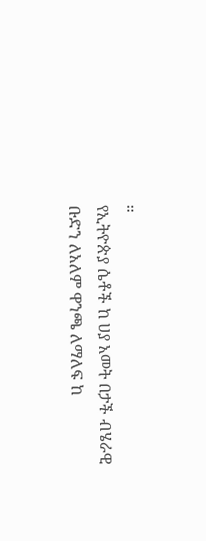።
የኢትዮጵያ ሴቶች ከ ሀያ አመት በታች ብሄራዊ ቡድን ለአለም ዋንጫ ለማለፍ ከ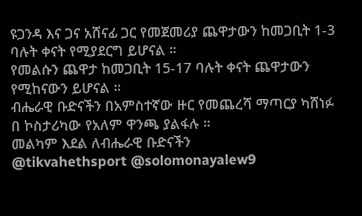ዩጋንዳ እና ጋና አሸናፊ ጋር የመጀመሪያ ጨዋታውን ከመጋቢት 1-3 ባሉት ቀናት የሚያደርግ ይሆናል ።
የመልሱን ጨዋታ ከመጋቢት 15-17 ባሉት ቀናት ጨዋታውን የሚከናውን ይሆናል ።
ብሔራዊ ቡድናችን በአምስተኛው ዙር የመጨረሻ ማጣርያ ካሸነፉ በ ኮስታሪካው የአለም ዋንጫ ያልፋሉ ።
መልካም እደል ለብሔራዊ ቡድናችን
@tikvahethsport @solomonayalew9